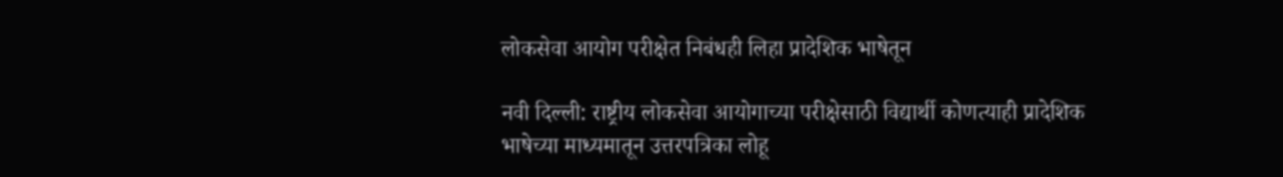लोकसेवा आयोग परीक्षेत निबंधही लिहा प्रादेशिक भाषेतून

नवी दिल्ली: राष्ट्रीय लोकसेवा आयोगाच्या परीक्षेसाठी विद्यार्थी कोणत्याही प्रादेशिक भाषेच्या माध्यमातून उत्तरपत्रिका लोहू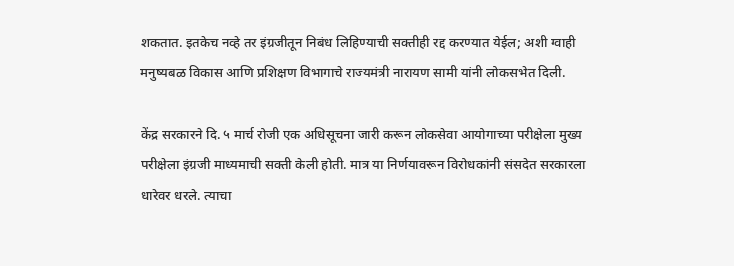शकतात. इतकेच नव्हे तर इंग्रजीतून निबंध लिहिण्याची सक्तीही रद्द करण्यात येईल; अशी ग्वाही मनुष्यबळ विकास आणि प्रशिक्षण विभागाचे राज्यमंत्री नारायण सामी यांनी लोकसभेत दिली.

केंद्र सरकारने दि. ५ मार्च रोजी एक अधिसूचना जारी करून लोकसेवा आयोगाच्या परीक्षेला मुख्य परीक्षेला इंग्रजी माध्यमाची सक्ती केली होती. मात्र या निर्णयावरून विरोधकांनी संसदेत सरकारला धारेवर धरले. त्याचा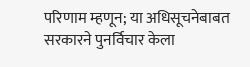परिणाम म्हणून; या अधिसूचनेबाबत सरकारने पुनर्विचार केला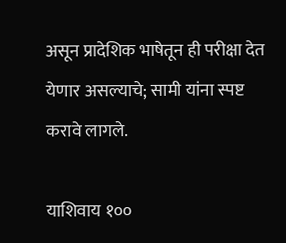असून प्रादेशिक भाषेतून ही परीक्षा देत येणार असल्याचे; सामी यांना स्पष्ट करावे लागले.

याशिवाय १००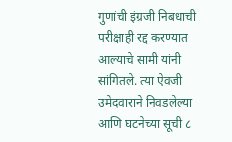गुणांची इंग्रजी निबधाची परीक्षाही रद्द करण्यात आल्याचे सामी यांनी सांगितले. त्या ऐवजी उमेदवाराने निवडलेल्या आणि घटनेच्या सूची ८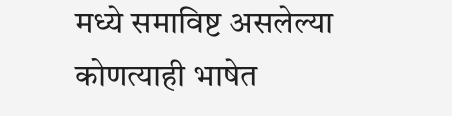मध्ये समाविष्ट असलेल्या कोणत्याही भाषेत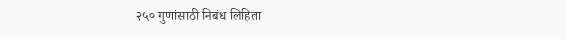२५० गुणांसाठी निबंध लिहिता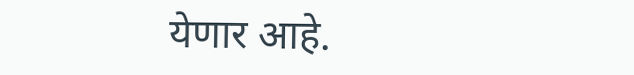येणार आहे.